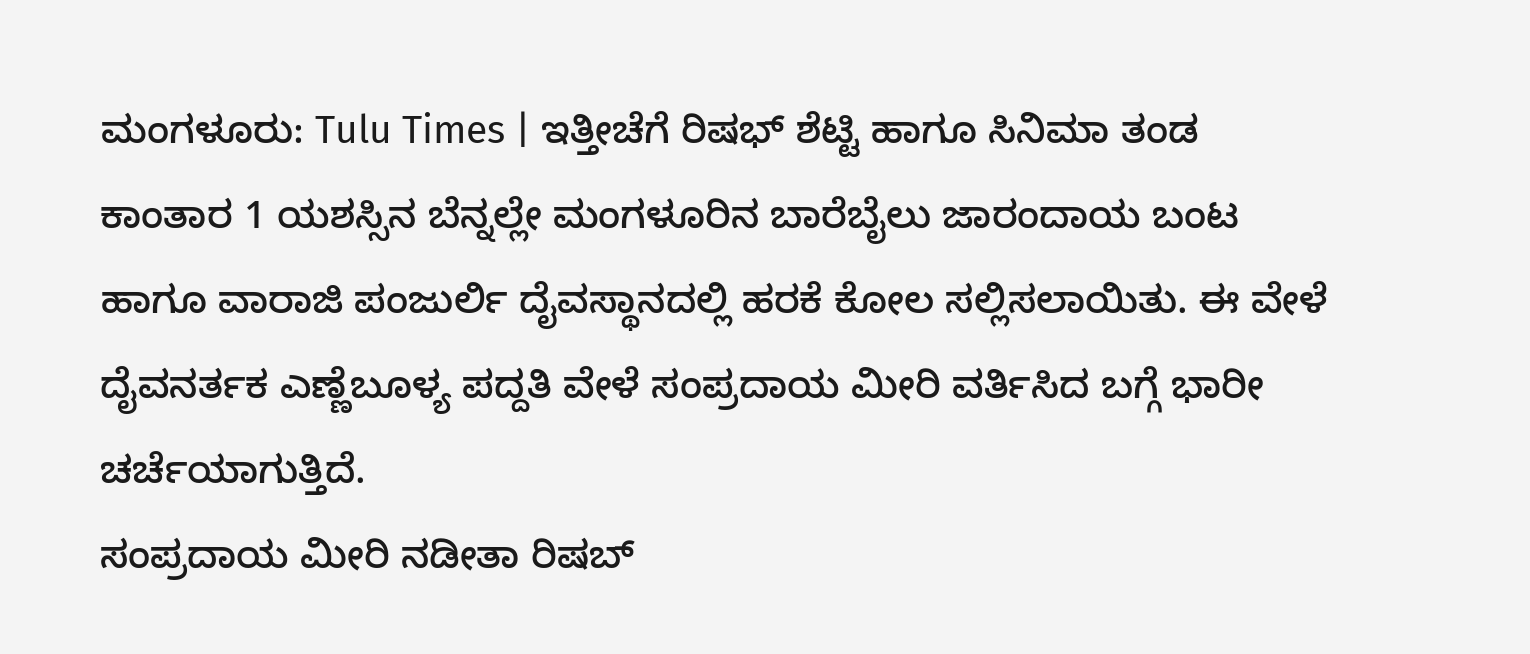ಮಂಗಳೂರು: Tulu Times | ಇತ್ತೀಚೆಗೆ ರಿಷಭ್ ಶೆಟ್ಟಿ ಹಾಗೂ ಸಿನಿಮಾ ತಂಡ ಕಾಂತಾರ 1 ಯಶಸ್ಸಿನ ಬೆನ್ನಲ್ಲೇ ಮಂಗಳೂರಿನ ಬಾರೆಬೈಲು ಜಾರಂದಾಯ ಬಂಟ ಹಾಗೂ ವಾರಾಜಿ ಪಂಜುರ್ಲಿ ದೈವಸ್ಥಾನದಲ್ಲಿ ಹರಕೆ ಕೋಲ ಸಲ್ಲಿಸಲಾಯಿತು. ಈ ವೇಳೆ ದೈವನರ್ತಕ ಎಣ್ಣೆಬೂಳ್ಯ ಪದ್ದತಿ ವೇಳೆ ಸಂಪ್ರದಾಯ ಮೀರಿ ವರ್ತಿಸಿದ ಬಗ್ಗೆ ಭಾರೀ ಚರ್ಚೆಯಾಗುತ್ತಿದೆ.
ಸಂಪ್ರದಾಯ ಮೀರಿ ನಡೀತಾ ರಿಷಬ್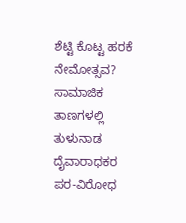ಶೆಟ್ಟಿ ಕೊಟ್ಟ ಹರಕೆ ನೇಮೋತ್ಸವ?
ಸಾಮಾಜಿಕ ತಾಣಗಳಲ್ಲಿ ತುಳುನಾಡ ದೈವಾರಾಧಕರ ಪರ-ವಿರೋಧ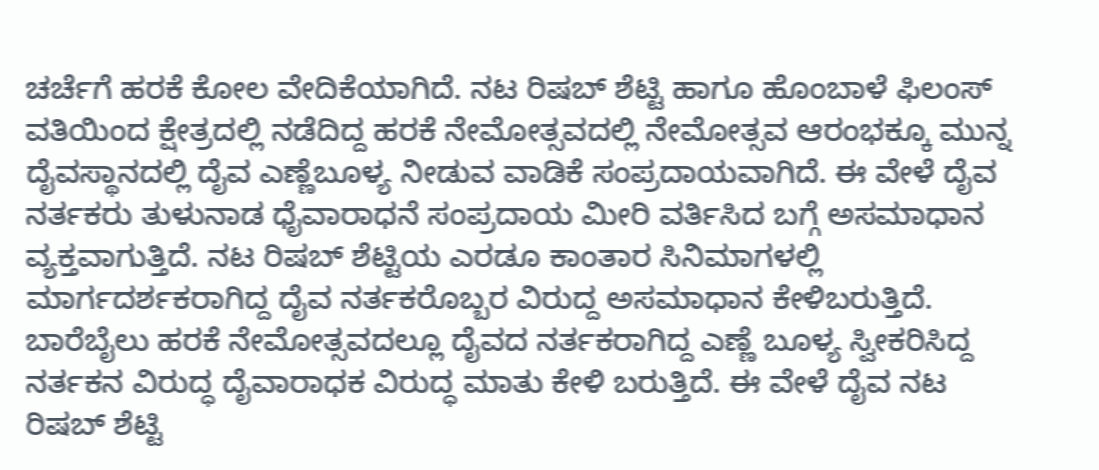ಚರ್ಚೆಗೆ ಹರಕೆ ಕೋಲ ವೇದಿಕೆಯಾಗಿದೆ. ನಟ ರಿಷಬ್ ಶೆಟ್ಟಿ ಹಾಗೂ ಹೊಂಬಾಳೆ ಫಿಲಂಸ್ ವತಿಯಿಂದ ಕ್ಷೇತ್ರದಲ್ಲಿ ನಡೆದಿದ್ದ ಹರಕೆ ನೇಮೋತ್ಸವದಲ್ಲಿ ನೇಮೋತ್ಸವ ಆರಂಭಕ್ಕೂ ಮುನ್ನ ದೈವಸ್ಥಾನದಲ್ಲಿ ದೈವ ಎಣ್ಣೆಬೂಳ್ಯ ನೀಡುವ ವಾಡಿಕೆ ಸಂಪ್ರದಾಯವಾಗಿದೆ. ಈ ವೇಳೆ ದೈವ ನರ್ತಕರು ತುಳುನಾಡ ಧೈವಾರಾಧನೆ ಸಂಪ್ರದಾಯ ಮೀರಿ ವರ್ತಿಸಿದ ಬಗ್ಗೆ ಅಸಮಾಧಾನ ವ್ಯಕ್ತವಾಗುತ್ತಿದೆ. ನಟ ರಿಷಬ್ ಶೆಟ್ಟಿಯ ಎರಡೂ ಕಾಂತಾರ ಸಿನಿಮಾಗಳಲ್ಲಿ ಮಾರ್ಗದರ್ಶಕರಾಗಿದ್ದ ದೈವ ನರ್ತಕರೊಬ್ಬರ ವಿರುದ್ದ ಅಸಮಾಧಾನ ಕೇಳಿಬರುತ್ತಿದೆ. ಬಾರೆಬೈಲು ಹರಕೆ ನೇಮೋತ್ಸವದಲ್ಲೂ ದೈವದ ನರ್ತಕರಾಗಿದ್ದ ಎಣ್ಣೆ ಬೂಳ್ಯ ಸ್ವೀಕರಿಸಿದ್ದ ನರ್ತಕನ ವಿರುದ್ಧ ದೈವಾರಾಧಕ ವಿರುದ್ಧ ಮಾತು ಕೇಳಿ ಬರುತ್ತಿದೆ. ಈ ವೇಳೆ ದೈವ ನಟ ರಿಷಬ್ ಶೆಟ್ಟಿ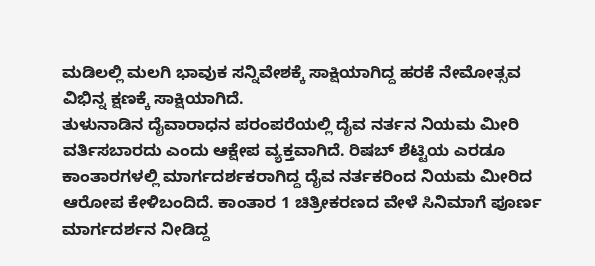ಮಡಿಲಲ್ಲಿ ಮಲಗಿ ಭಾವುಕ ಸನ್ನಿವೇಶಕ್ಕೆ ಸಾಕ್ಷಿಯಾಗಿದ್ದ ಹರಕೆ ನೇಮೋತ್ಸವ ವಿಭಿನ್ನ ಕ್ಷಣಕ್ಕೆ ಸಾಕ್ಷಿಯಾಗಿದೆ.
ತುಳುನಾಡಿನ ದೈವಾರಾಧನ ಪರಂಪರೆಯಲ್ಲಿ ದೈವ ನರ್ತನ ನಿಯಮ ಮೀರಿ ವರ್ತಿಸಬಾರದು ಎಂದು ಆಕ್ಷೇಪ ವ್ಯಕ್ತವಾಗಿದೆ. ರಿಷಬ್ ಶೆಟ್ಟಿಯ ಎರಡೂ ಕಾಂತಾರಗಳಲ್ಲಿ ಮಾರ್ಗದರ್ಶಕರಾಗಿದ್ದ ದೈವ ನರ್ತಕರಿಂದ ನಿಯಮ ಮೀರಿದ ಆರೋಪ ಕೇಳಿಬಂದಿದೆ. ಕಾಂತಾರ 1 ಚಿತ್ರೀಕರಣದ ವೇಳೆ ಸಿನಿಮಾಗೆ ಪೂರ್ಣ ಮಾರ್ಗದರ್ಶನ ನೀಡಿದ್ದ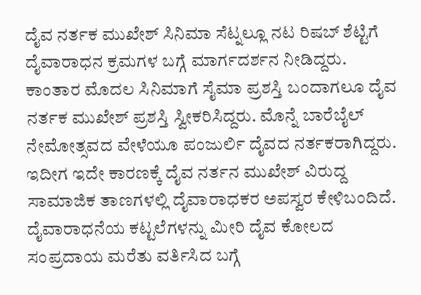ದೈವ ನರ್ತಕ ಮುಖೇಶ್ ಸಿನಿಮಾ ಸೆಟ್ನಲ್ಲೂ ನಟ ರಿಷಬ್ ಶೆಟ್ಟಿಗೆ ದೈವಾರಾಧನ ಕ್ರಮಗಳ ಬಗ್ಗೆ ಮಾರ್ಗದರ್ಶನ ನೀಡಿದ್ದರು.
ಕಾಂತಾರ ಮೊದಲ ಸಿನಿಮಾಗೆ ಸೈಮಾ ಪ್ರಶಸ್ತಿ ಬಂದಾಗಲೂ ದೈವ ನರ್ತಕ ಮುಖೇಶ್ ಪ್ರಶಸ್ತಿ ಸ್ವೀಕರಿಸಿದ್ದರು. ಮೊನ್ನೆ ಬಾರೆಬೈಲ್ ನೇಮೋತ್ಸವದ ವೇಳೆಯೂ ಪಂಜುರ್ಲಿ ದೈವದ ನರ್ತಕರಾಗಿದ್ದರು. ಇದೀಗ ಇದೇ ಕಾರಣಕ್ಕೆ ದೈವ ನರ್ತನ ಮುಖೇಶ್ ವಿರುದ್ದ ಸಾಮಾಜಿಕ ತಾಣಗಳಲ್ಲಿ ದೈವಾರಾಧಕರ ಅಪಸ್ವರ ಕೇಳಿಬಂದಿದೆ. ದೈವಾರಾಧನೆಯ ಕಟ್ಟಲೆಗಳನ್ನು ಮೀರಿ ದೈವ ಕೋಲದ ಸಂಪ್ರದಾಯ ಮರೆತು ವರ್ತಿಸಿದ ಬಗ್ಗೆ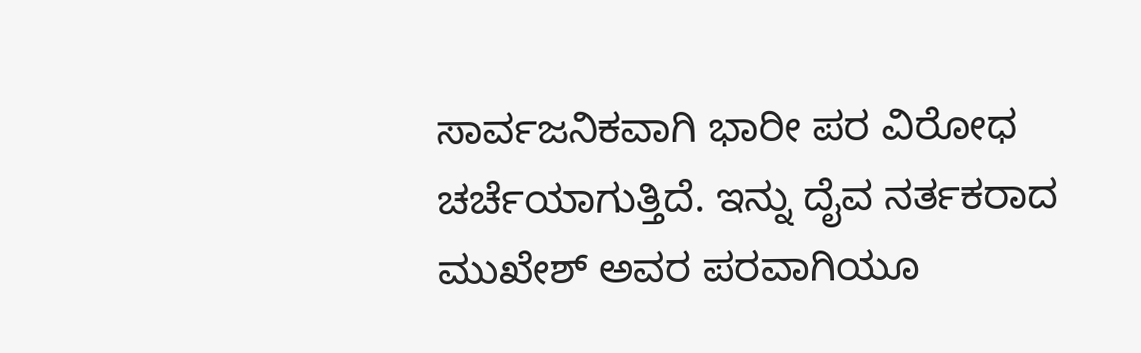ಸಾರ್ವಜನಿಕವಾಗಿ ಭಾರೀ ಪರ ವಿರೋಧ ಚರ್ಚೆಯಾಗುತ್ತಿದೆ. ಇನ್ನು ದೈವ ನರ್ತಕರಾದ ಮುಖೇಶ್ ಅವರ ಪರವಾಗಿಯೂ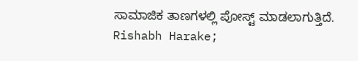ಸಾಮಾಜಿಕ ತಾಣಗಳಲ್ಲಿ ಪೋಸ್ಟ್ ಮಾಡಲಾಗುತ್ತಿದೆ.
Rishabh Harake;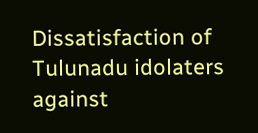Dissatisfaction of Tulunadu idolaters against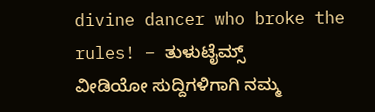divine dancer who broke the rules! – ತುಳುಟೈಮ್ಸ್
ವೀಡಿಯೋ ಸುದ್ದಿಗಳಿಗಾಗಿ ನಮ್ಮ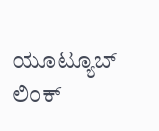ಯೂಟ್ಯೂಬ್ ಲಿಂಕ್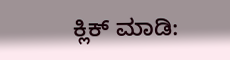ಕ್ಲಿಕ್ ಮಾಡಿ: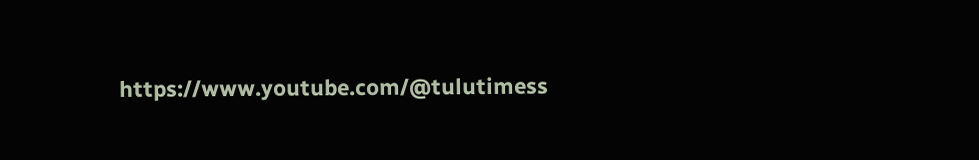https://www.youtube.com/@tulutimess